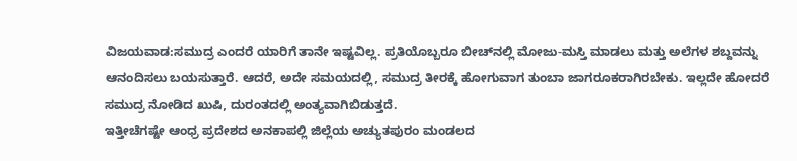ವಿಜಯವಾಡ:ಸಮುದ್ರ ಎಂದರೆ ಯಾರಿಗೆ ತಾನೇ ಇಷ್ಟವಿಲ್ಲ. ಪ್ರತಿಯೊಬ್ಬರೂ ಬೀಚ್‌ನಲ್ಲಿ ಮೋಜು-ಮಸ್ತಿ ಮಾಡಲು ಮತ್ತು ಅಲೆಗಳ ಶಬ್ದವನ್ನು ಆನಂದಿಸಲು ಬಯಸುತ್ತಾರೆ. ಆದರೆ, ಅದೇ ಸಮಯದಲ್ಲಿ, ಸಮುದ್ರ ತೀರಕ್ಕೆ ಹೋಗುವಾಗ ತುಂಬಾ ಜಾಗರೂಕರಾಗಿರಬೇಕು. ಇಲ್ಲದೇ ಹೋದರೆ ಸಮುದ್ರ ನೋಡಿದ ಖುಷಿ, ದುರಂತದಲ್ಲಿ ಅಂತ್ಯವಾಗಿಬಿಡುತ್ತದೆ.
ಇತ್ತೀಚೆಗಷ್ಟೇ ಆಂಧ್ರ ಪ್ರದೇಶದ ಅನಕಾಪಲ್ಲಿ ಜಿಲ್ಲೆಯ ಅಚ್ಯುತಪುರಂ ಮಂಡಲದ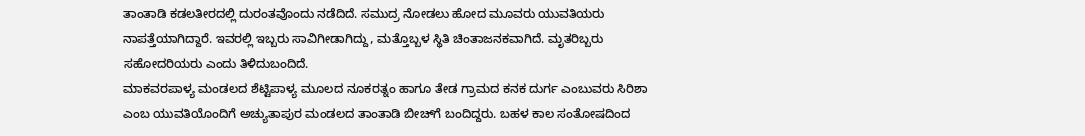ತಾಂತಾಡಿ ಕಡಲತೀರದಲ್ಲಿ ದುರಂತವೊಂದು ನಡೆದಿದೆ. ಸಮುದ್ರ ನೋಡಲು ಹೋದ ಮೂವರು ಯುವತಿಯರು ನಾಪತ್ತೆಯಾಗಿದ್ದಾರೆ. ಇವರಲ್ಲಿ ಇಬ್ಬರು ಸಾವಿಗೀಡಾಗಿದ್ದು, ಮತ್ತೊಬ್ಬಳ ಸ್ಥಿತಿ ಚಿಂತಾಜನಕವಾಗಿದೆ. ಮೃತರಿಬ್ಬರು ಸಹೋದರಿಯರು ಎಂದು ತಿಳಿದುಬಂದಿದೆ.
ಮಾಕವರಪಾಳ್ಯ ಮಂಡಲದ ಶೆಟ್ಟಿಪಾಳ್ಯ ಮೂಲದ ನೂಕರತ್ನಂ ಹಾಗೂ ತೇಡ ಗ್ರಾಮದ ಕನಕ ದುರ್ಗ ಎಂಬುವರು ಸಿರಿಶಾ ಎಂಬ ಯುವತಿಯೊಂದಿಗೆ ಅಚ್ಯುತಾಪುರ ಮಂಡಲದ ತಾಂತಾಡಿ ಬೀಚ್‌ಗೆ ಬಂದಿದ್ದರು. ಬಹಳ ಕಾಲ ಸಂತೋಷದಿಂದ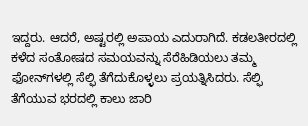ಇದ್ದರು. ಆದರೆ, ಅಷ್ಟರಲ್ಲಿ ಅಪಾಯ ಎದುರಾಗಿದೆ. ಕಡಲತೀರದಲ್ಲಿ ಕಳೆದ ಸಂತೋಷದ ಸಮಯವನ್ನು ಸೆರೆಹಿಡಿಯಲು ತಮ್ಮ ಫೋನ್‌ಗಳಲ್ಲಿ ಸೆಲ್ಫಿ ತೆಗೆದುಕೊಳ್ಳಲು ಪ್ರಯತ್ನಿಸಿದರು. ಸೆಲ್ಫಿ ತೆಗೆಯುವ ಭರದಲ್ಲಿ ಕಾಲು ಜಾರಿ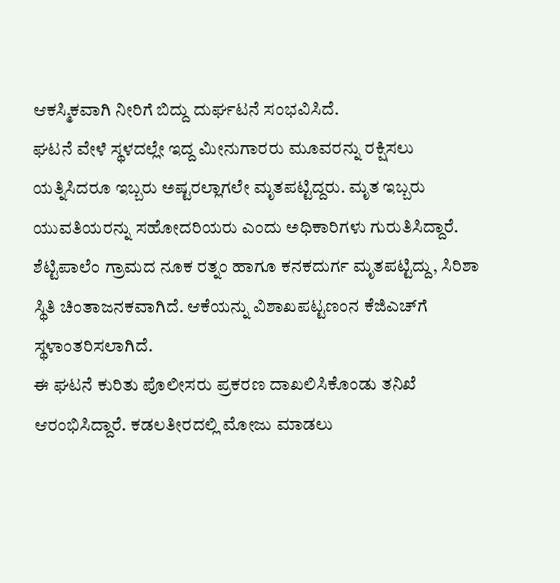ಆಕಸ್ಮಿಕವಾಗಿ ನೀರಿಗೆ ಬಿದ್ದು ದುರ್ಘಟನೆ ಸಂಭವಿಸಿದೆ.
ಘಟನೆ ವೇಳೆ ಸ್ಥಳದಲ್ಲೇ ಇದ್ದ ಮೀನುಗಾರರು ಮೂವರನ್ನು ರಕ್ಷಿಸಲು ಯತ್ನಿಸಿದರೂ ಇಬ್ಬರು ಅಷ್ಟರಲ್ಲಾಗಲೇ ಮೃತಪಟ್ಟಿದ್ದರು. ಮೃತ ಇಬ್ಬರು ಯುವತಿಯರನ್ನು ಸಹೋದರಿಯರು ಎಂದು ಅಧಿಕಾರಿಗಳು ಗುರುತಿಸಿದ್ದಾರೆ. ಶೆಟ್ಟಿಪಾಲೆಂ ಗ್ರಾಮದ ನೂಕ ರತ್ನಂ ಹಾಗೂ ಕನಕದುರ್ಗ ಮೃತಪಟ್ಟಿದ್ದು, ಸಿರಿಶಾ ಸ್ಥಿತಿ ಚಿಂತಾಜನಕವಾಗಿದೆ. ಆಕೆಯನ್ನು ವಿಶಾಖಪಟ್ಟಣಂನ ಕೆಜಿಎಚ್‌ಗೆ ಸ್ಥಳಾಂತರಿಸಲಾಗಿದೆ.
ಈ ಘಟನೆ ಕುರಿತು ಪೊಲೀಸರು ಪ್ರಕರಣ ದಾಖಲಿಸಿಕೊಂಡು ತನಿಖೆ ಆರಂಭಿಸಿದ್ದಾರೆ. ಕಡಲತೀರದಲ್ಲಿ ಮೋಜು ಮಾಡಲು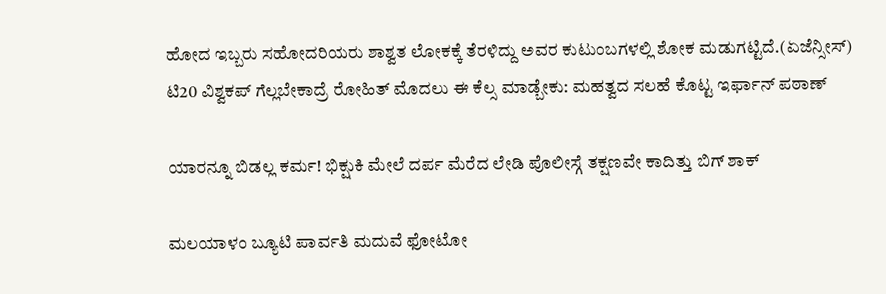ಹೋದ ಇಬ್ಬರು ಸಹೋದರಿಯರು ಶಾಶ್ವತ ಲೋಕಕ್ಕೆ ತೆರಳಿದ್ದು ಅವರ ಕುಟುಂಬಗಳಲ್ಲಿ ಶೋಕ ಮಡುಗಟ್ಟಿದೆ.(ಏಜೆನ್ಸೀಸ್)
ಟಿ20 ವಿಶ್ವಕಪ್ ಗೆಲ್ಲಬೇಕಾದ್ರೆ ರೋಹಿತ್ ಮೊದಲು ಈ ಕೆಲ್ಸ ಮಾಡ್ಬೇಕು: ಮಹತ್ವದ ಸಲಹೆ ಕೊಟ್ಟ ಇರ್ಫಾನ್ ಪಠಾಣ್

ಯಾರನ್ನೂ ಬಿಡಲ್ಲ ಕರ್ಮ! ಭಿಕ್ಷುಕಿ ಮೇಲೆ ದರ್ಪ ಮೆರೆದ ಲೇಡಿ ಪೊಲೀಸ್ಗೆ ತಕ್ಷಣವೇ ಕಾದಿತ್ತು ಬಿಗ್ ಶಾಕ್

ಮಲಯಾಳಂ ಬ್ಯೂಟಿ ಪಾರ್ವತಿ ಮದುವೆ ಫೋಟೋ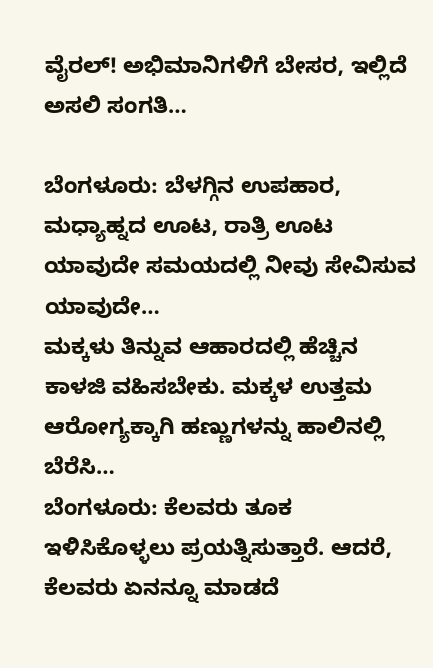ವೈರಲ್! ಅಭಿಮಾನಿಗಳಿಗೆ ಬೇಸರ, ಇಲ್ಲಿದೆ ಅಸಲಿ ಸಂಗತಿ…

ಬೆಂಗಳೂರು: ಬೆಳಗ್ಗಿನ ಉಪಹಾರ, ಮಧ್ಯಾಹ್ನದ ಊಟ, ರಾತ್ರಿ ಊಟ ಯಾವುದೇ ಸಮಯದಲ್ಲಿ ನೀವು ಸೇವಿಸುವ ಯಾವುದೇ…
ಮಕ್ಕಳು ತಿನ್ನುವ ಆಹಾರದಲ್ಲಿ ಹೆಚ್ಚಿನ ಕಾಳಜಿ ವಹಿಸಬೇಕು. ಮಕ್ಕಳ ಉತ್ತಮ ಆರೋಗ್ಯಕ್ಕಾಗಿ ಹಣ್ಣುಗಳನ್ನು ಹಾಲಿನಲ್ಲಿ ಬೆರೆಸಿ…
ಬೆಂಗಳೂರು: ಕೆಲವರು ತೂಕ ಇಳಿಸಿಕೊಳ್ಳಲು ಪ್ರಯತ್ನಿಸುತ್ತಾರೆ. ಆದರೆ, ಕೆಲವರು ಏನನ್ನೂ ಮಾಡದೆ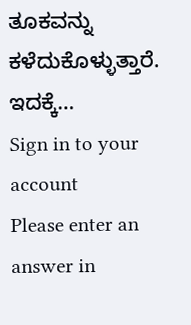ತೂಕವನ್ನು ಕಳೆದುಕೊಳ್ಳುತ್ತಾರೆ. ಇದಕ್ಕೆ…
Sign in to your account
Please enter an answer in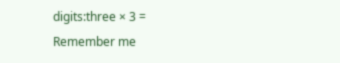digits:three × 3 =
Remember me